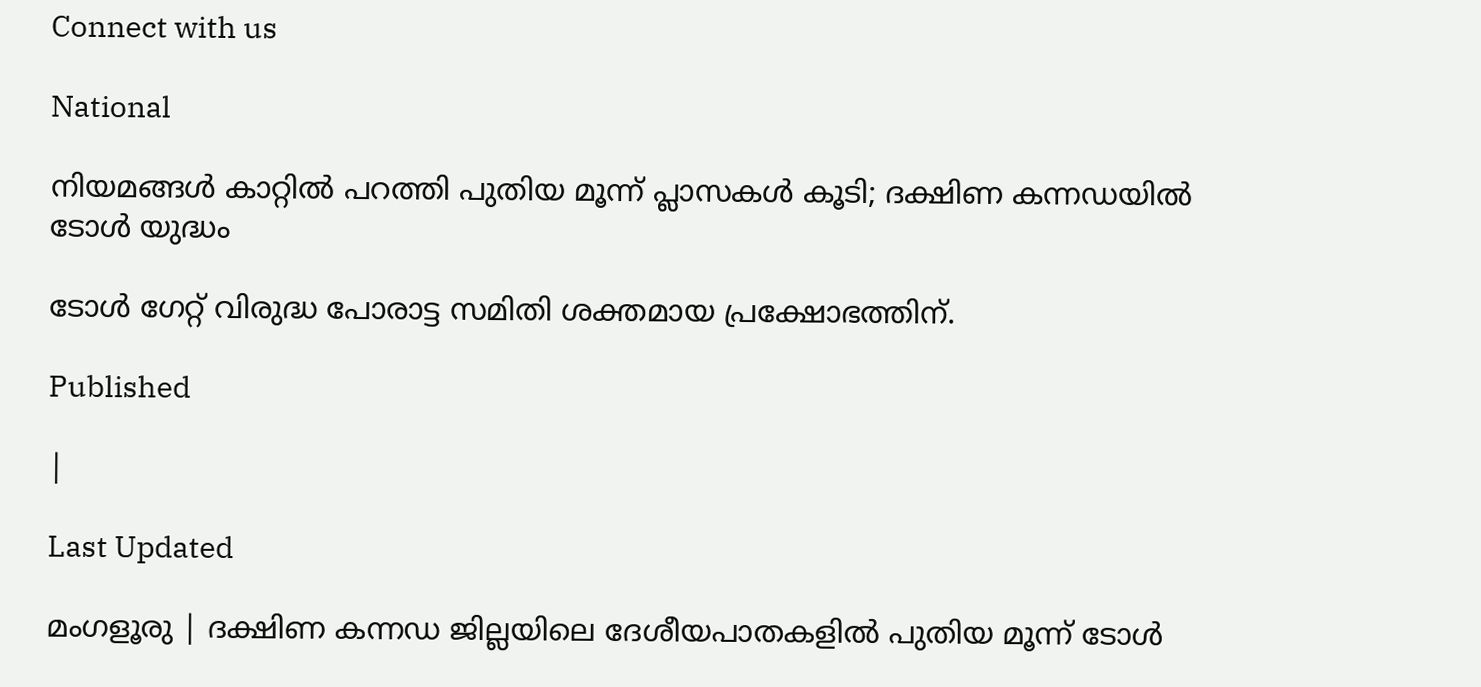Connect with us

National

നിയമങ്ങള്‍ കാറ്റില്‍ പറത്തി പുതിയ മൂന്ന് പ്ലാസകള്‍ കൂടി; ദക്ഷിണ കന്നഡയില്‍ ടോള്‍ യുദ്ധം

ടോള്‍ ഗേറ്റ് വിരുദ്ധ പോരാട്ട സമിതി ശക്തമായ പ്രക്ഷോഭത്തിന്.

Published

|

Last Updated

മംഗളൂരു | ദക്ഷിണ കന്നഡ ജില്ലയിലെ ദേശീയപാതകളില്‍ പുതിയ മൂന്ന് ടോള്‍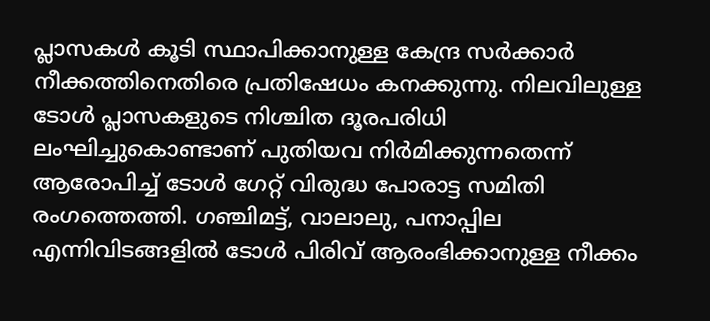പ്ലാസകള്‍ കൂടി സ്ഥാപിക്കാനുള്ള കേന്ദ്ര സര്‍ക്കാര്‍ നീക്കത്തിനെതിരെ പ്രതിഷേധം കനക്കുന്നു. നിലവിലുള്ള ടോള്‍ പ്ലാസകളുടെ നിശ്ചിത ദൂരപരിധി ലംഘിച്ചുകൊണ്ടാണ് പുതിയവ നിര്‍മിക്കുന്നതെന്ന് ആരോപിച്ച് ടോള്‍ ഗേറ്റ് വിരുദ്ധ പോരാട്ട സമിതി രംഗത്തെത്തി. ഗഞ്ചിമട്ട്, വാലാലു, പനാപ്പില എന്നിവിടങ്ങളില്‍ ടോള്‍ പിരിവ് ആരംഭിക്കാനുള്ള നീക്കം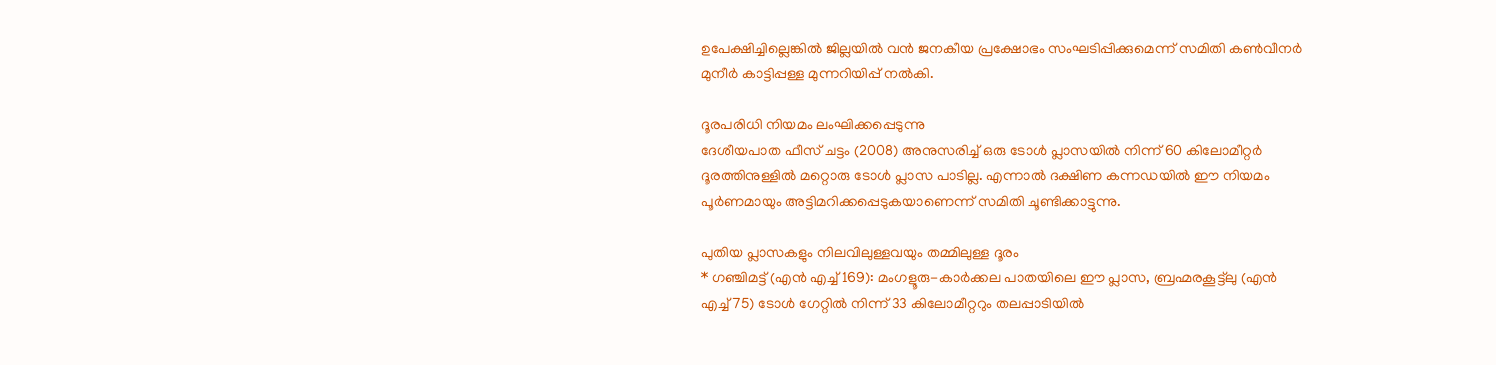ഉപേക്ഷിച്ചില്ലെങ്കില്‍ ജില്ലയില്‍ വന്‍ ജനകീയ പ്രക്ഷോഭം സംഘടിപ്പിക്കുമെന്ന് സമിതി കണ്‍വീനര്‍ മുനീര്‍ കാട്ടിപ്പള്ള മുന്നറിയിപ്പ് നല്‍കി.

ദൂരപരിധി നിയമം ലംഘിക്കപ്പെടുന്നു
ദേശീയപാത ഫീസ് ചട്ടം (2008) അനുസരിച്ച് ഒരു ടോള്‍ പ്ലാസയില്‍ നിന്ന് 60 കിലോമീറ്റര്‍ ദൂരത്തിനുള്ളില്‍ മറ്റൊരു ടോള്‍ പ്ലാസ പാടില്ല. എന്നാല്‍ ദക്ഷിണ കന്നഡയില്‍ ഈ നിയമം പൂര്‍ണമായും അട്ടിമറിക്കപ്പെടുകയാണെന്ന് സമിതി ചൂണ്ടിക്കാട്ടുന്നു.

പുതിയ പ്ലാസകളും നിലവിലുള്ളവയും തമ്മിലുള്ള ദൂരം
* ഗഞ്ചിമട്ട് (എന്‍ എച്ച് 169): മംഗളൂരു-കാര്‍ക്കല പാതയിലെ ഈ പ്ലാസ, ബ്രഹ്മരകൂട്ട്ലു (എന്‍ എച്ച് 75) ടോള്‍ ഗേറ്റില്‍ നിന്ന് 33 കിലോമീറ്ററും തലപ്പാടിയില്‍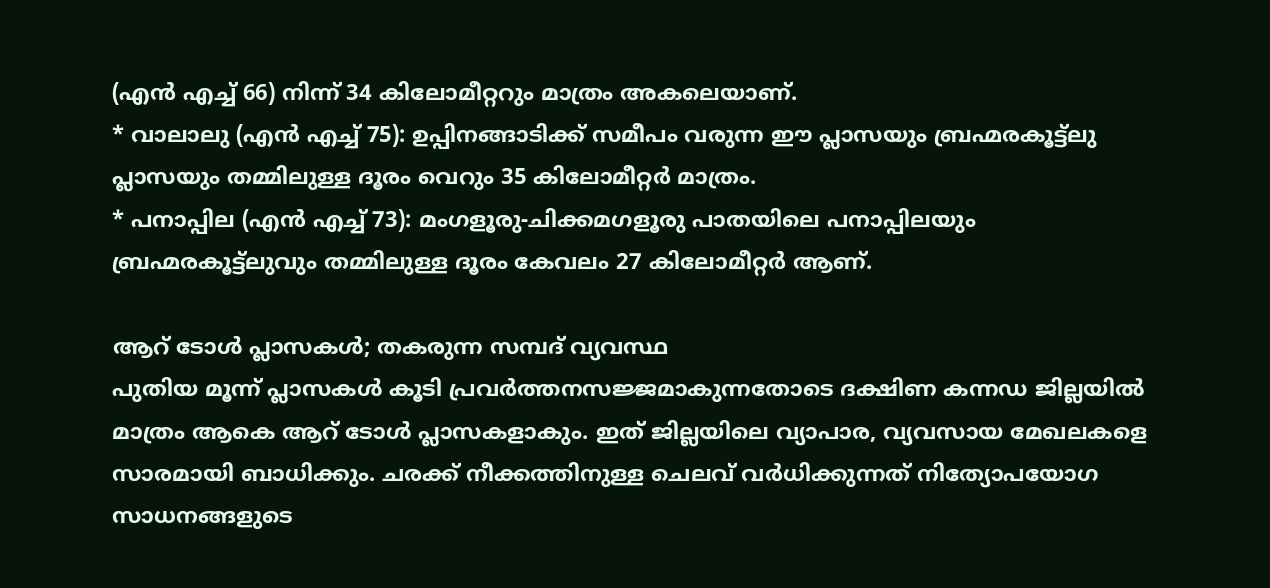(എന്‍ എച്ച് 66) നിന്ന് 34 കിലോമീറ്ററും മാത്രം അകലെയാണ്.
* വാലാലു (എന്‍ എച്ച് 75): ഉപ്പിനങ്ങാടിക്ക് സമീപം വരുന്ന ഈ പ്ലാസയും ബ്രഹ്മരകൂട്ട്ലു പ്ലാസയും തമ്മിലുള്ള ദൂരം വെറും 35 കിലോമീറ്റര്‍ മാത്രം.
* പനാപ്പില (എന്‍ എച്ച് 73): മംഗളൂരു-ചിക്കമഗളൂരു പാതയിലെ പനാപ്പിലയും ബ്രഹ്മരകൂട്ട്ലുവും തമ്മിലുള്ള ദൂരം കേവലം 27 കിലോമീറ്റര്‍ ആണ്.

ആറ് ടോള്‍ പ്ലാസകള്‍; തകരുന്ന സമ്പദ് വ്യവസ്ഥ
പുതിയ മൂന്ന് പ്ലാസകള്‍ കൂടി പ്രവര്‍ത്തനസജ്ജമാകുന്നതോടെ ദക്ഷിണ കന്നഡ ജില്ലയില്‍ മാത്രം ആകെ ആറ് ടോള്‍ പ്ലാസകളാകും. ഇത് ജില്ലയിലെ വ്യാപാര, വ്യവസായ മേഖലകളെ സാരമായി ബാധിക്കും. ചരക്ക് നീക്കത്തിനുള്ള ചെലവ് വര്‍ധിക്കുന്നത് നിത്യോപയോഗ സാധനങ്ങളുടെ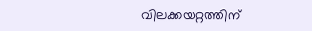വിലക്കയറ്റത്തിന്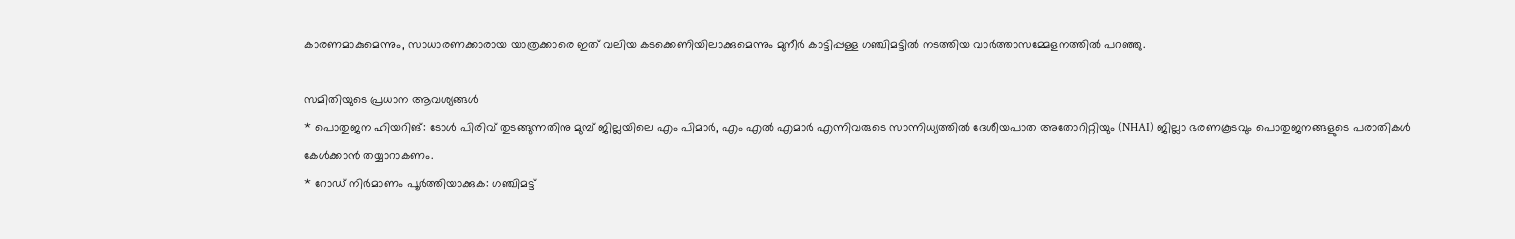കാരണമാകുമെന്നും, സാധാരണക്കാരായ യാത്രക്കാരെ ഇത് വലിയ കടക്കെണിയിലാക്കുമെന്നും മുനീര്‍ കാട്ടിപ്പള്ള ഗഞ്ചിമട്ടില്‍ നടത്തിയ വാര്‍ത്താസമ്മേളനത്തില്‍ പറഞ്ഞു.

സമിതിയുടെ പ്രധാന ആവശ്യങ്ങള്‍
* പൊതുജന ഹിയറിങ്: ടോള്‍ പിരിവ് തുടങ്ങുന്നതിനു മുമ്പ് ജില്ലയിലെ എം പിമാര്‍, എം എല്‍ എമാര്‍ എന്നിവരുടെ സാന്നിധ്യത്തില്‍ ദേശീയപാത അതോറിറ്റിയും (NHAI) ജില്ലാ ഭരണകൂടവും പൊതുജനങ്ങളുടെ പരാതികള്‍ കേള്‍ക്കാന്‍ തയ്യാറാകണം.
* റോഡ് നിര്‍മാണം പൂര്‍ത്തിയാക്കുക: ഗഞ്ചിമട്ട്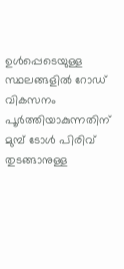ഉള്‍പ്പെടെയുള്ള സ്ഥലങ്ങളില്‍ റോഡ് വികസനം പൂര്‍ത്തിയാകുന്നതിന് മുമ്പ് ടോള്‍ പിരിവ് തുടങ്ങാനുള്ള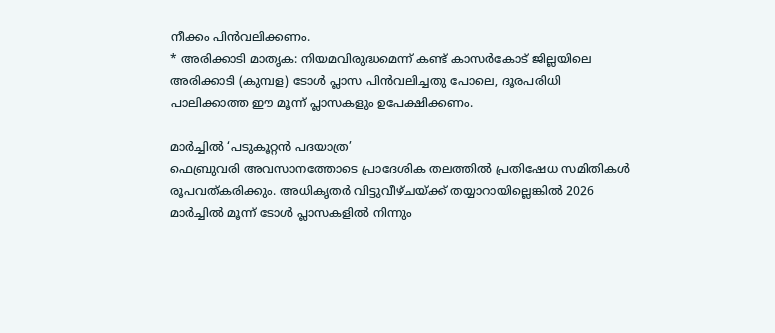നീക്കം പിന്‍വലിക്കണം.
* അരിക്കാടി മാതൃക: നിയമവിരുദ്ധമെന്ന് കണ്ട് കാസര്‍കോട് ജില്ലയിലെ അരിക്കാടി (കുമ്പള) ടോള്‍ പ്ലാസ പിന്‍വലിച്ചതു പോലെ, ദൂരപരിധി പാലിക്കാത്ത ഈ മൂന്ന് പ്ലാസകളും ഉപേക്ഷിക്കണം.

മാര്‍ച്ചില്‍ ‘പടുകൂറ്റന്‍ പദയാത്ര’
ഫെബ്രുവരി അവസാനത്തോടെ പ്രാദേശിക തലത്തില്‍ പ്രതിഷേധ സമിതികള്‍ രൂപവത്കരിക്കും. അധികൃതര്‍ വിട്ടുവീഴ്ചയ്ക്ക് തയ്യാറായില്ലെങ്കില്‍ 2026 മാര്‍ച്ചില്‍ മൂന്ന് ടോള്‍ പ്ലാസകളില്‍ നിന്നും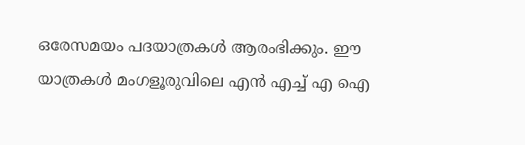ഒരേസമയം പദയാത്രകള്‍ ആരംഭിക്കും. ഈ യാത്രകള്‍ മംഗളൂരുവിലെ എന്‍ എച്ച് എ ഐ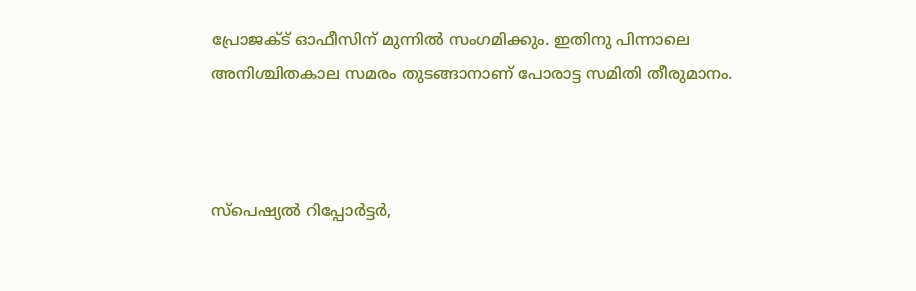പ്രോജക്ട് ഓഫീസിന് മുന്നില്‍ സംഗമിക്കും. ഇതിനു പിന്നാലെ അനിശ്ചിതകാല സമരം തുടങ്ങാനാണ് പോരാട്ട സമിതി തീരുമാനം.



സ്പെഷ്യൽ റിപ്പോർട്ടർ,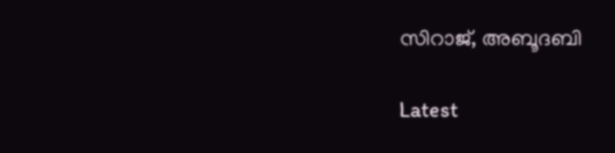സിറാജ്, അബൂദബി

Latest